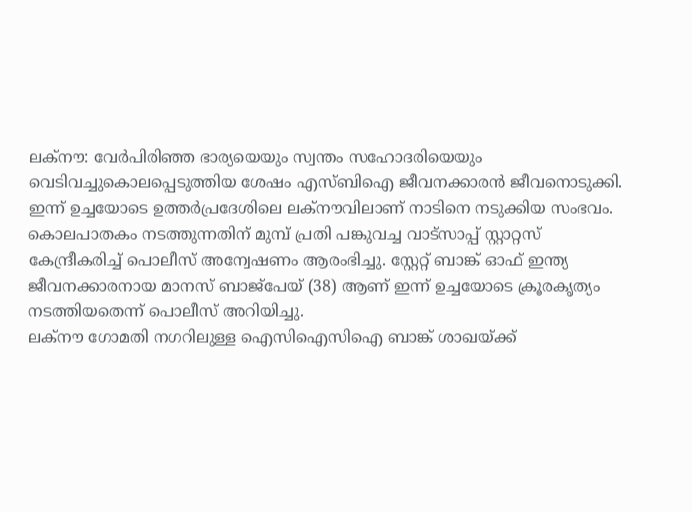ലക്നൗ: വേർപിരിഞ്ഞ ഭാര്യയെയും സ്വന്തം സഹോദരിയെയും വെടിവച്ചുകൊലപ്പെടുത്തിയ ശേഷം എസ്ബിഐ ജീവനക്കാരൻ ജീവനൊടുക്കി. ഇന്ന് ഉച്ചയോടെ ഉത്തർപ്രദേശിലെ ലക്നൗവിലാണ് നാടിനെ നടുക്കിയ സംഭവം. കൊലപാതകം നടത്തുന്നതിന് മുമ്പ് പ്രതി പങ്കുവച്ച വാട്സാപ്പ് സ്റ്റാറ്റസ് കേന്ദ്രീകരിച്ച് പൊലീസ് അന്വേഷണം ആരംഭിച്ചു. സ്റ്റേറ്റ് ബാങ്ക് ഓഫ് ഇന്ത്യ ജീവനക്കാരനായ മാനസ് ബാജ്പേയ് (38) ആണ് ഇന്ന് ഉച്ചയോടെ ക്രൂരകൃത്യം നടത്തിയതെന്ന് പൊലീസ് അറിയിച്ചു.
ലക്നൗ ഗോമതി നഗറിലുള്ള ഐസിഐസിഐ ബാങ്ക് ശാഖയ്ക്ക്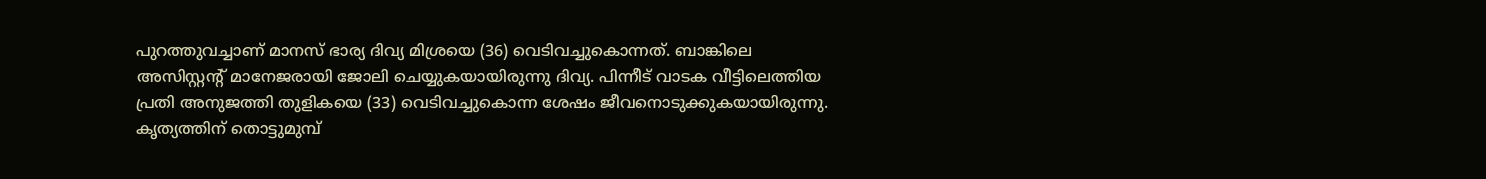പുറത്തുവച്ചാണ് മാനസ് ഭാര്യ ദിവ്യ മിശ്രയെ (36) വെടിവച്ചുകൊന്നത്. ബാങ്കിലെ അസിസ്റ്റന്റ് മാനേജരായി ജോലി ചെയ്യുകയായിരുന്നു ദിവ്യ. പിന്നീട് വാടക വീട്ടിലെത്തിയ പ്രതി അനുജത്തി തുളികയെ (33) വെടിവച്ചുകൊന്ന ശേഷം ജീവനൊടുക്കുകയായിരുന്നു.
കൃത്യത്തിന് തൊട്ടുമുമ്പ്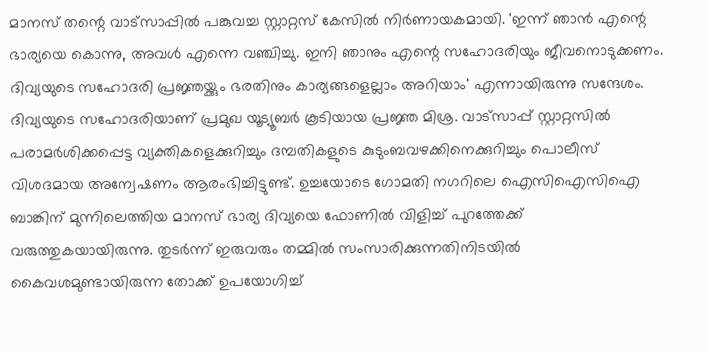മാനസ് തന്റെ വാട്സാപ്പിൽ പങ്കുവച്ച സ്റ്റാറ്റസ് കേസിൽ നിർണായകമായി. 'ഇന്ന് ഞാൻ എന്റെ ഭാര്യയെ കൊന്നു, അവൾ എന്നെ വഞ്ചിച്ചു. ഇനി ഞാനും എന്റെ സഹോദരിയും ജീവനൊടുക്കണം. ദിവ്യയുടെ സഹോദരി പ്രജ്ഞയ്ക്കും ഭരതിനും കാര്യങ്ങളെല്ലാം അറിയാം' എന്നായിരുന്നു സന്ദേശം.
ദിവ്യയുടെ സഹോദരിയാണ് പ്രമുഖ യൂട്യൂബർ കൂടിയായ പ്രജ്ഞ മിശ്ര. വാട്സാപ്പ് സ്റ്റാറ്റസിൽ പരാമർശിക്കപ്പെട്ട വ്യക്തികളെക്കുറിച്ചും ദമ്പതികളുടെ കുടുംബവഴക്കിനെക്കുറിച്ചും പൊലീസ് വിശദമായ അന്വേഷണം ആരംഭിച്ചിട്ടുണ്ട്. ഉച്ചയോടെ ഗോമതി നഗറിലെ ഐസിഐസിഐ ബാങ്കിന് മുന്നിലെത്തിയ മാനസ് ഭാര്യ ദിവ്യയെ ഫോണിൽ വിളിച്ച് പുറത്തേക്ക് വരുത്തുകയായിരുന്നു. തുടർന്ന് ഇരുവരും തമ്മിൽ സംസാരിക്കുന്നതിനിടയിൽ കൈവശമുണ്ടായിരുന്ന തോക്ക് ഉപയോഗിച്ച്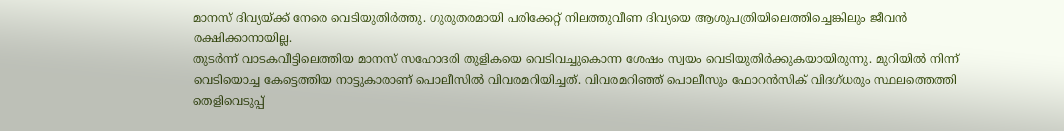മാനസ് ദിവ്യയ്ക്ക് നേരെ വെടിയുതിർത്തു. ഗുരുതരമായി പരിക്കേറ്റ് നിലത്തുവീണ ദിവ്യയെ ആശുപത്രിയിലെത്തിച്ചെങ്കിലും ജീവൻ രക്ഷിക്കാനായില്ല.
തുടർന്ന് വാടകവീട്ടിലെത്തിയ മാനസ് സഹോദരി തുളികയെ വെടിവച്ചുകൊന്ന ശേഷം സ്വയം വെടിയുതിർക്കുകയായിരുന്നു. മുറിയിൽ നിന്ന് വെടിയൊച്ച കേട്ടെത്തിയ നാട്ടുകാരാണ് പൊലീസിൽ വിവരമറിയിച്ചത്. വിവരമറിഞ്ഞ് പൊലീസും ഫോറൻസിക് വിദഗ്ധരും സ്ഥലത്തെത്തി തെളിവെടുപ്പ്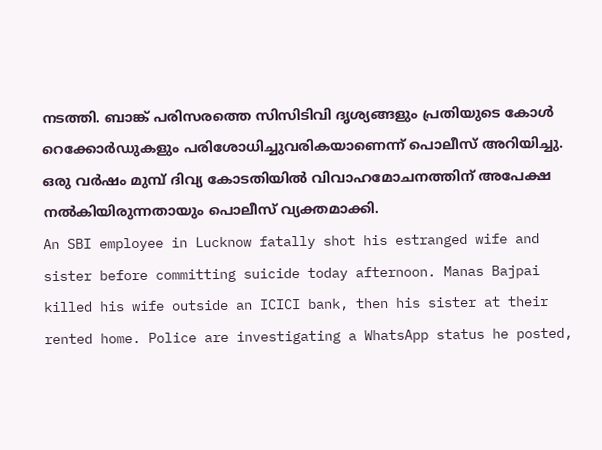നടത്തി. ബാങ്ക് പരിസരത്തെ സിസിടിവി ദൃശ്യങ്ങളും പ്രതിയുടെ കോൾ റെക്കോർഡുകളും പരിശോധിച്ചുവരികയാണെന്ന് പൊലീസ് അറിയിച്ചു. ഒരു വർഷം മുമ്പ് ദിവ്യ കോടതിയിൽ വിവാഹമോചനത്തിന് അപേക്ഷ നൽകിയിരുന്നതായും പൊലീസ് വ്യക്തമാക്കി.
An SBI employee in Lucknow fatally shot his estranged wife and sister before committing suicide today afternoon. Manas Bajpai killed his wife outside an ICICI bank, then his sister at their rented home. Police are investigating a WhatsApp status he posted,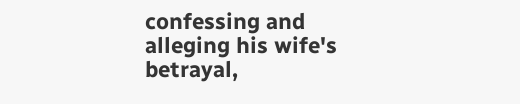confessing and alleging his wife's betrayal,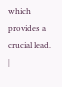which provides a crucial lead.
|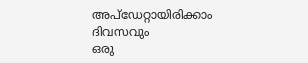അപ്ഡേറ്റായിരിക്കാം ദിവസവും
ഒരു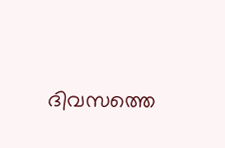ദിവസത്തെ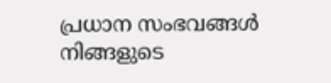പ്രധാന സംഭവങ്ങൾ നിങ്ങളുടെ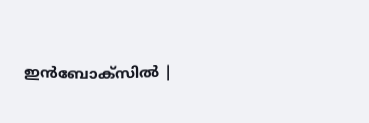ഇൻബോക്സിൽ |